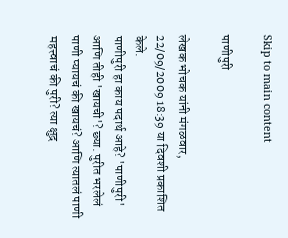Skip to main content

पाणीपुरी

लेखक भोचक यांनी मंगळवार, 22/09/2009 18:39 या दिवशी प्रकाशित केले.
पाणीपुरी हा काय पदार्थ आहे? 'पाणीपुरी' आणि तीही 'खायची'? छ्या. पुरीत भरलेलं पाणी प्यायचं की खायचं? आणि त्यातलं पाणी महत्त्वाचं की पुरी? त्या क्षुद्र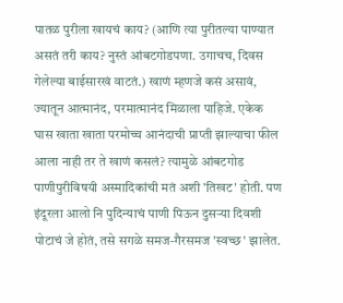पातळ पुरीला खायचं काय? (आणि त्या पुरीतल्या पाण्यात असतं तरी काय? नुस्तं आंबटगोडपणा. उगाचच, दिवस गेलेल्या बाईसारखं वाटतं.) खाणं म्हणजे कसं असावं, ज्यातून आत्मानंद, परमात्मानंद मिळाला पाहिजे. एकेक घास खाता खाता परमोच्च आनंदाची प्राप्ती झाल्याचा फील आला नाही तर ते खाणं कसलं? त्यामुळे आंबटगोड पाणीपुरीविषयी अस्मादिकांची मतं अशी 'तिखट' होती. पण इंदूरला आलो नि पुदिन्याचं पाणी पिऊन दुसर्‍या दिवशी पोटाचं जे होतं, तसे सगळे समज-गैरसमज 'स्वच्छ' झालेत.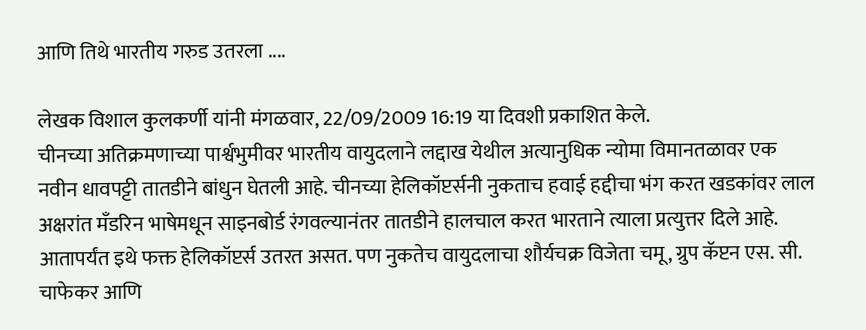आणि तिथे भारतीय गरुड उतरला ....

लेखक विशाल कुलकर्णी यांनी मंगळवार, 22/09/2009 16:19 या दिवशी प्रकाशित केले.
चीनच्या अतिक्रमणाच्या पार्श्वभुमीवर भारतीय वायुदलाने लद्दाख येथील अत्यानुधिक न्योमा विमानतळावर एक नवीन धावपट्टी तातडीने बांधुन घेतली आहे. चीनच्या हेलिकॉप्टर्सनी नुकताच हवाई हद्दीचा भंग करत खडकांवर लाल अक्षरांत मँडरिन भाषेमधून साइनबोर्ड रंगवल्यानंतर तातडीने हालचाल करत भारताने त्याला प्रत्युत्तर दिले आहे. आतापर्यंत इथे फक्त हेलिकॉप्टर्स उतरत असत. पण नुकतेच वायुदलाचा शौर्यचक्र विजेता चमू, ग्रुप कॅप्टन एस. सी. चाफेकर आणि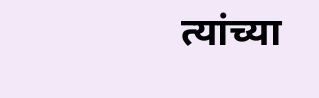त्यांच्या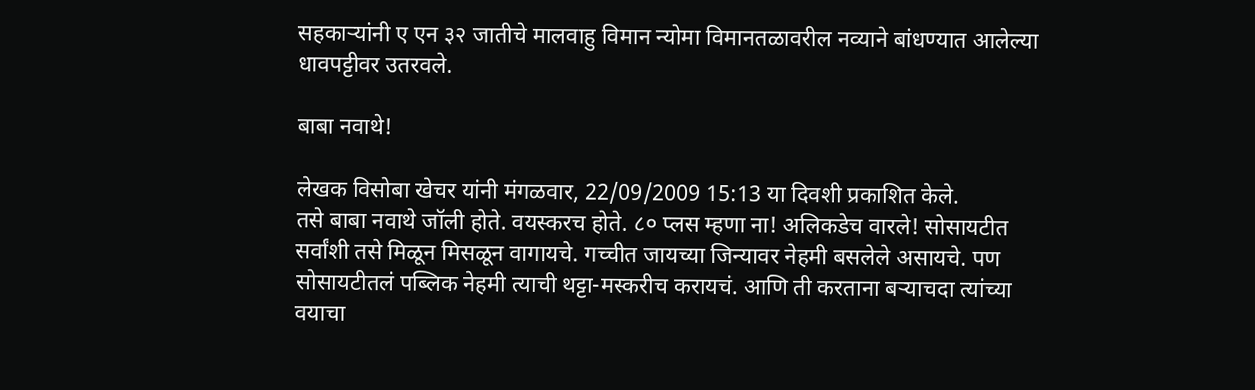सहकार्‍यांनी ए एन ३२ जातीचे मालवाहु विमान न्योमा विमानतळावरील नव्याने बांधण्यात आलेल्या धावपट्टीवर उतरवले.

बाबा नवाथे!

लेखक विसोबा खेचर यांनी मंगळवार, 22/09/2009 15:13 या दिवशी प्रकाशित केले.
तसे बाबा नवाथे जॉली होते. वयस्करच होते. ८० प्लस म्हणा ना! अलिकडेच वारले! सोसायटीत सर्वांशी तसे मिळून मिसळून वागायचे. गच्चीत जायच्या जिन्यावर नेहमी बसलेले असायचे. पण सोसायटीतलं पब्लिक नेहमी त्याची थट्टा-मस्करीच करायचं. आणि ती करताना बर्‍याचदा त्यांच्या वयाचा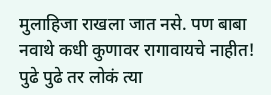मुलाहिजा राखला जात नसे. पण बाबा नवाथे कधी कुणावर रागावायचे नाहीत! पुढे पुढे तर लोकं त्या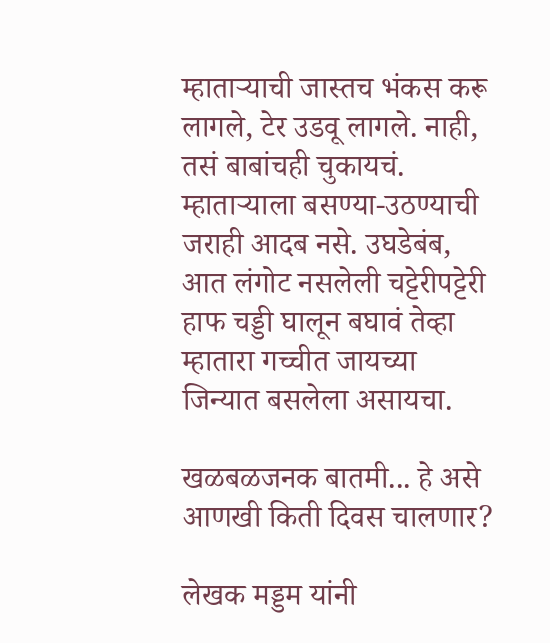म्हातार्‍याची जास्तच भंकस करू लागले, टेर उडवू लागले. नाही, तसं बाबांचही चुकायचं. म्हातार्‍याला बसण्या-उठण्याची जराही आदब नसे. उघडेबंब, आत लंगोट नसलेली चट्टेरीपट्टेरी हाफ चड्डी घालून बघावं तेव्हा म्हातारा गच्चीत जायच्या जिन्यात बसलेला असायचा.

खळबळजनक बातमी... हे असे आणखी किती दिवस चालणार?

लेखक मड्डम यांनी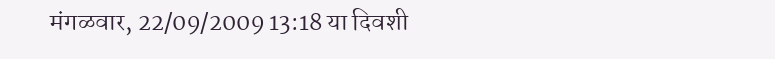मंगळवार, 22/09/2009 13:18 या दिवशी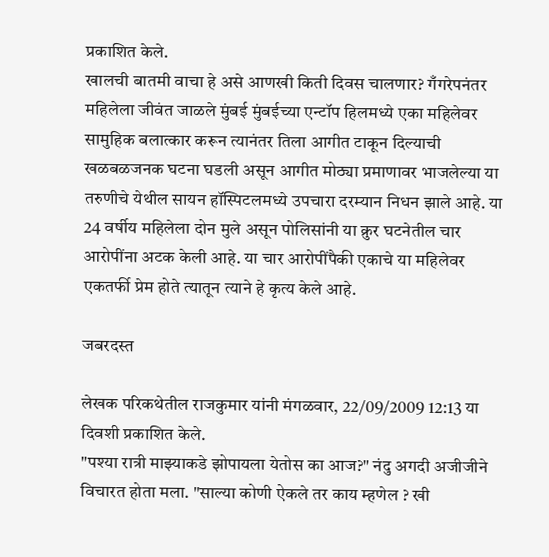प्रकाशित केले.
खालची बातमी वाचा हे असे आणखी किती दिवस चालणार? गँगरेपनंतर महिलेला जीवंत जाळले मुंबई मुंबईच्‍या एन्टॉप हिलमध्‍ये एका महिलेवर सामुहिक बलात्कार करून त्यानंतर तिला आगीत टाकून दिल्‍याची खळबळजनक घटना घडली असून आगीत मोठ्या प्रमाणावर भाजलेल्‍या या तरुणीचे येथील सायन हॉस्पिटलमध्‍ये उपचारा दरम्‍यान निधन झाले आहे. या 24 वर्षीय महिलेला दोन मुले असून पोलिसांनी या क्रुर घटनेतील चार आरोपींना अटक केली आहे. या चार आरोपींपैकी एकाचे या महिलेवर एकतर्फी प्रेम होते त्‍यातून त्याने हे कृत्य केले आहे.

जबरदस्त

लेखक परिकथेतील राजकुमार यांनी मंगळवार, 22/09/2009 12:13 या दिवशी प्रकाशित केले.
"पश्या रात्री माझ्याकडे झोपायला येतोस का आज?" नंदु अगदी अजीजीने विचारत होता मला. "साल्या कोणी ऐकले तर काय म्हणेल ? खी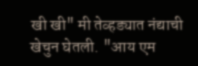खी खी" मी तेव्हड्यात नंद्याची खेचुन घेतली. "आय एम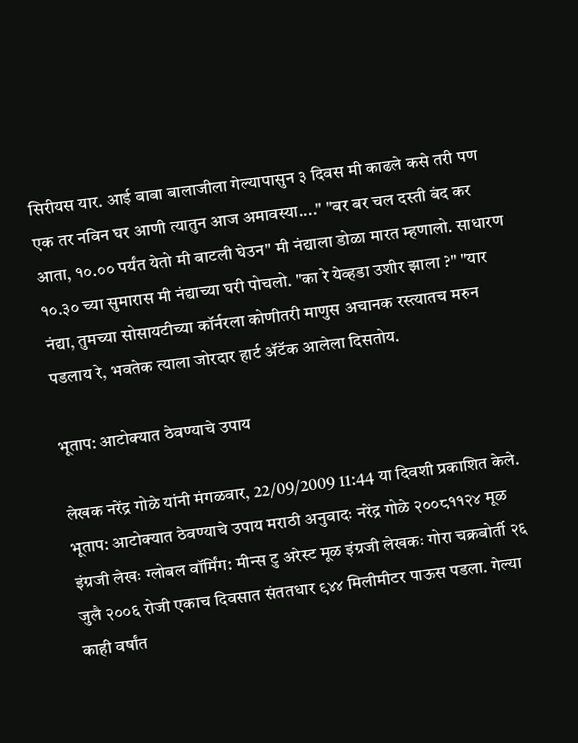सिरीयस यार. आई बाबा बालाजीला गेल्यापासुन ३ दिवस मी काढले कसे तरी पण एक तर नविन घर आणी त्यातुन आज अमावस्या...." "बर बर चल दस्ती बंद कर आता, १०.०० पर्यंत येतो मी बाटली घेउन" मी नंद्याला डोळा मारत म्हणालो. साधारण १०.३० च्या सुमारास मी नंद्याच्या घरी पोचलो. "का रे येव्हडा उशीर झाला ?" "यार नंद्या, तुमच्या सोसायटीच्या कॉर्नरला कोणीतरी माणुस अचानक रस्त्यातच मरुन पडलाय रे, भवतेक त्याला जोरदार हार्ट अ‍ॅटॅक आलेला दिसतोय.

भूताप: आटोक्यात ठेवण्याचे उपाय

लेखक नरेंद्र गोळे यांनी मंगळवार, 22/09/2009 11:44 या दिवशी प्रकाशित केले.
भूताप: आटोक्यात ठेवण्याचे उपाय मराठी अनुवादः नरेंद्र गोळे २००८११२४ मूळ इंग्रजी लेखः ग्लोबल वॉर्मिंग: मीन्स टु अरेस्ट मूळ इंग्रजी लेखकः गोरा चक्रबोर्ती २६ जुलै २००६ रोजी एकाच दिवसात संततधार ९४४ मिलीमीटर पाऊस पडला. गेल्या काही वर्षांत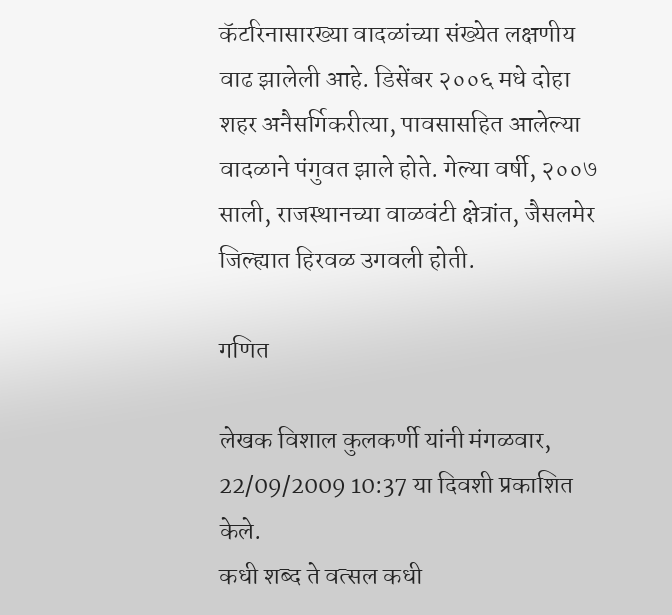कॅटरिनासारख्या वादळांच्या संख्येत लक्षणीय वाढ झालेली आहे. डिसेंबर २००६ मधे दोहा शहर अनैसर्गिकरीत्या, पावसासहित आलेल्या वादळाने पंगुवत झाले होते. गेल्या वर्षी, २००७ साली, राजस्थानच्या वाळवंटी क्षेत्रांत, जैसलमेर जिल्ह्यात हिरवळ उगवली होती.

गणित

लेखक विशाल कुलकर्णी यांनी मंगळवार, 22/09/2009 10:37 या दिवशी प्रकाशित केले.
कधी शब्द ते वत्सल कधी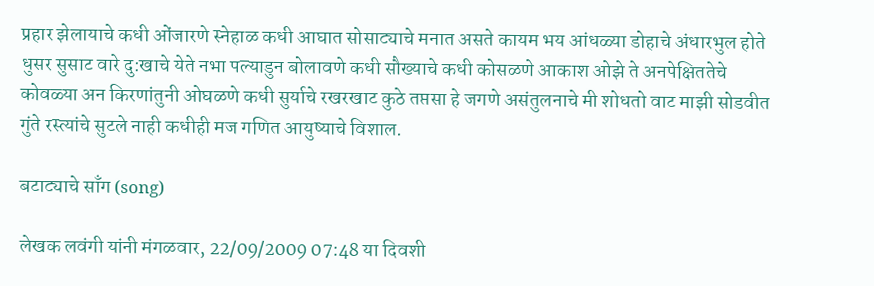प्रहार झेलायाचे कधी ओंजारणे स्नेहाळ कधी आघात सोसाट्याचे मनात असते कायम भय आंधळ्या डोहाचे अंधारभुल होते धुसर सुसाट वारे दु:खाचे येते नभा पल्याडुन बोलावणे कधी सौख्याचे कधी कोसळणे आकाश ओझे ते अनपेक्षिततेचे कोवळ्या अन किरणांतुनी ओघळणे कधी सुर्याचे रखरखाट कुठे तप्तसा हे जगणे असंतुलनाचे मी शोधतो वाट माझी सोडवीत गुंते रस्त्यांचे सुटले नाही कधीही मज गणित आयुष्याचे विशाल.

बटाट्याचे साँग (song)

लेखक लवंगी यांनी मंगळवार, 22/09/2009 07:48 या दिवशी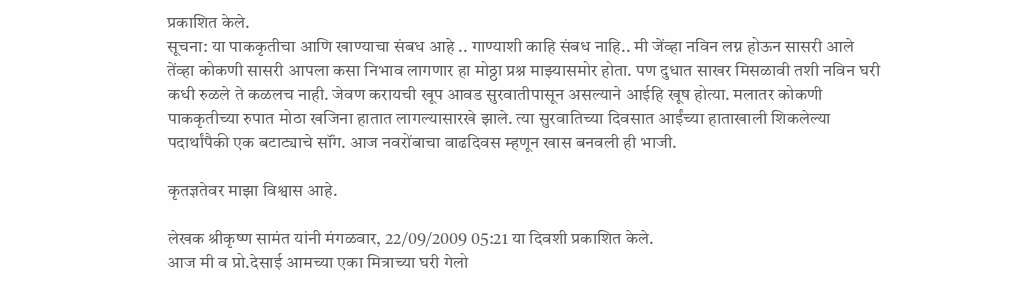प्रकाशित केले.
सूचना: या पाककृतीचा आणि खाण्याचा संबध आहे .. गाण्याशी काहि संबध नाहि.. मी जेंव्हा नविन लग्न होऊन सासरी आले तेंव्हा कोकणी सासरी आपला कसा निभाव लागणार हा मोठ्ठा प्रश्न माझ्यासमोर होता. पण दुधात साखर मिसळावी तशी नविन घरी कधी रुळले ते कळलच नाही. जेवण करायची खूप आवड सुरवातीपासून असल्याने आईहि खूष होत्या. मलातर कोकणी पाककृतीच्या रुपात मोठा खजिना हातात लागल्यासारखे झाले. त्या सुरवातिच्या दिवसात आईंच्या हाताखाली शिकलेल्या पदार्थांपैकी एक बटाट्याचे सॉंग. आज नवरोंबाचा वाढदिवस म्हणून खास बनवली ही भाजी.

कृतज्ञतेवर माझा विश्वास आहे.

लेखक श्रीकृष्ण सामंत यांनी मंगळवार, 22/09/2009 05:21 या दिवशी प्रकाशित केले.
आज मी व प्रो.देसाई आमच्या एका मित्राच्या घरी गेलो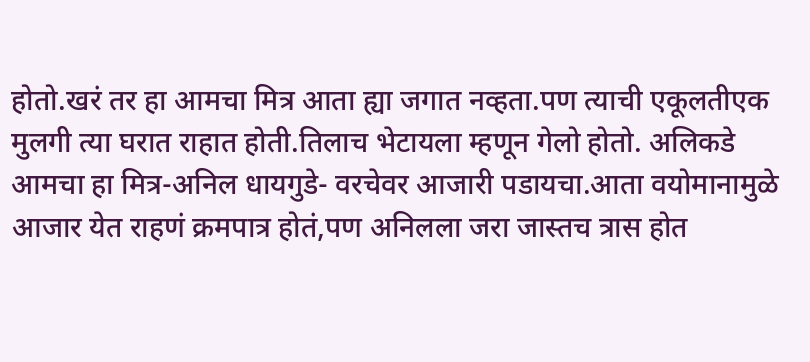होतो.खरं तर हा आमचा मित्र आता ह्या जगात नव्हता.पण त्याची एकूलतीएक मुलगी त्या घरात राहात होती.तिलाच भेटायला म्हणून गेलो होतो. अलिकडे आमचा हा मित्र-अनिल धायगुडे- वरचेवर आजारी पडायचा.आता वयोमानामुळे आजार येत राहणं क्रमपात्र होतं,पण अनिलला जरा जास्तच त्रास होत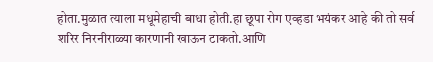होता.मुळात त्याला मधूमेहाची बाधा होती.हा छूपा रोग एव्हडा भयंकर आहे की तो सर्व शरिर निरनीराळ्या कारणानी खाऊन टाकतो.आणि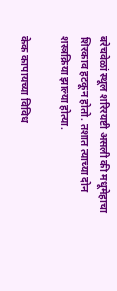बरेचवेळां स्थूल शरिरयष्टी असली की मधूमेहाचा शिरकाव हटकून होतो. तशात त्याच्या दोन शस्त्रक्रिया झाल्या होत्या.

केक कापायच्या विविध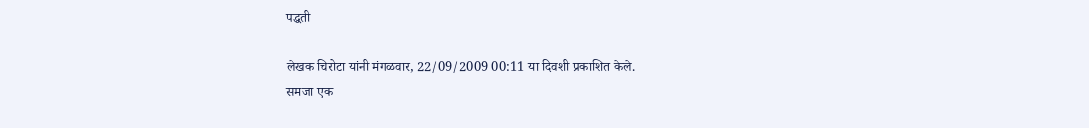पद्धती

लेखक चिरोटा यांनी मंगळवार, 22/09/2009 00:11 या दिवशी प्रकाशित केले.
समजा एक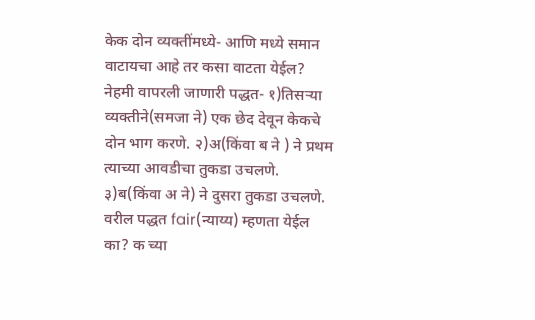केक दोन व्यक्तींमध्ये- आणि मध्ये समान वाटायचा आहे तर कसा वाटता येईल? नेहमी वापरली जाणारी पद्धत- १)तिसर्‍या व्यक्तीने(समजा ने) एक छेद देवून केकचे दोन भाग करणे. २)अ(किंवा ब ने ) ने प्रथम त्याच्या आवडीचा तुकडा उचलणे. ३)ब(किंवा अ ने) ने दुसरा तुकडा उचलणे. वरील पद्धत fair(न्याय्य) म्हणता येईल का? क च्या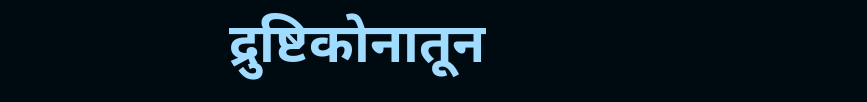द्रुष्टिकोनातून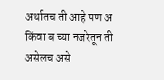अर्थातच ती आहे पण अ किंवा ब च्या नजरेतून ती असेलच असे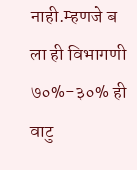नाही.म्हणजे ब ला ही विभागणी ७०%-३०% ही वाटु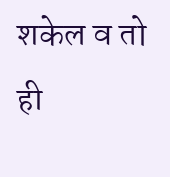शकेल व तो ही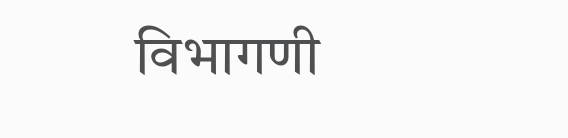विभागणी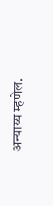अन्याय्य म्हणेल.